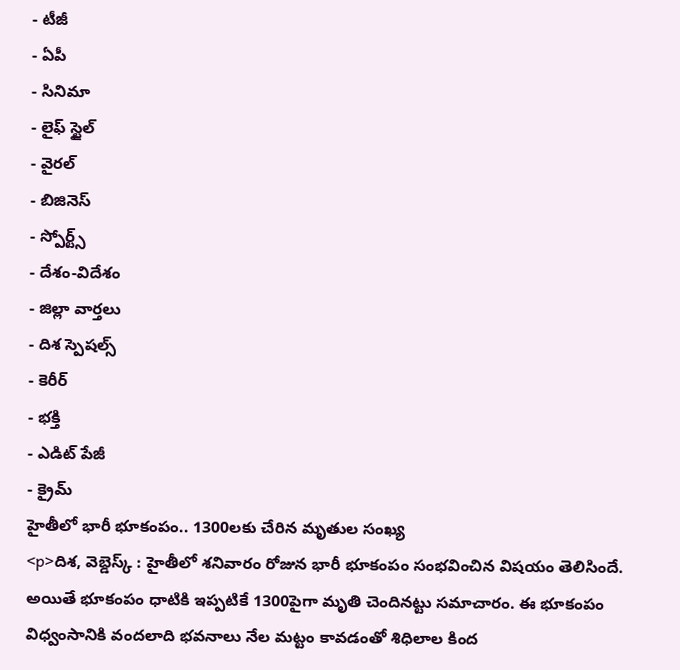- టీజీ
- ఏపీ
- సినిమా
- లైఫ్ స్టైల్
- వైరల్
- బిజినెస్
- స్పోర్ట్స్
- దేశం-విదేశం
- జిల్లా వార్తలు
- దిశ స్పెషల్స్
- కెరీర్
- భక్తి
- ఎడిట్ పేజీ
- క్రైమ్
హైతీలో భారీ భూకంపం.. 1300లకు చేరిన మృతుల సంఖ్య
<p>దిశ, వెబ్డెస్క్ : హైతీలో శనివారం రోజున భారీ భూకంపం సంభవించిన విషయం తెలిసిందే. అయితే భూకంపం ధాటికి ఇప్పటికే 1300పైగా మృతి చెందినట్టు సమాచారం. ఈ భూకంపం విధ్వంసానికి వందలాది భవనాలు నేల మట్టం కావడంతో శిధిలాల కింద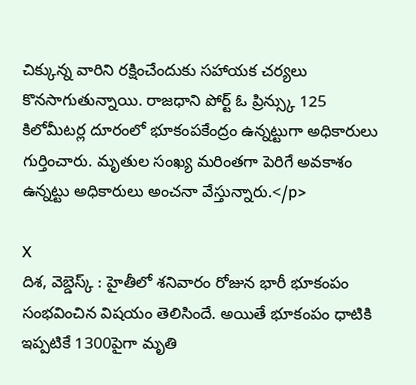చిక్కున్న వారిని రక్షించేందుకు సహాయక చర్యలు కొనసాగుతున్నాయి. రాజధాని పోర్ట్ ఓ ప్రిన్స్కు 125 కిలోమీటర్ల దూరంలో భూకంపకేంద్రం ఉన్నట్టుగా అధికారులు గుర్తించారు. మృతుల సంఖ్య మరింతగా పెరిగే అవకాశం ఉన్నట్టు అధికారులు అంచనా వేస్తున్నారు.</p>

X
దిశ, వెబ్డెస్క్ : హైతీలో శనివారం రోజున భారీ భూకంపం సంభవించిన విషయం తెలిసిందే. అయితే భూకంపం ధాటికి ఇప్పటికే 1300పైగా మృతి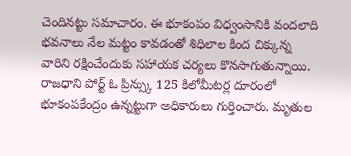చెందినట్టు సమాచారం. ఈ భూకంపం విధ్వంసానికి వందలాది భవనాలు నేల మట్టం కావడంతో శిధిలాల కింద చిక్కున్న వారిని రక్షించేందుకు సహాయక చర్యలు కొనసాగుతున్నాయి. రాజధాని పోర్ట్ ఓ ప్రిన్స్కు 125 కిలోమీటర్ల దూరంలో భూకంపకేంద్రం ఉన్నట్టుగా అధికారులు గుర్తించారు. మృతుల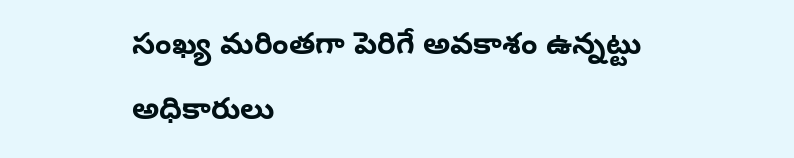సంఖ్య మరింతగా పెరిగే అవకాశం ఉన్నట్టు అధికారులు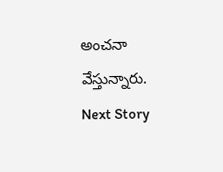అంచనా వేస్తున్నారు.
Next Story